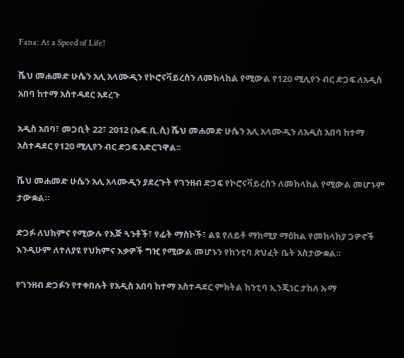Fana: At a Speed of Life!

ሼህ መሐመድ ሁሴን አሊ አላሙዲን የኮሮናቫይረስን ለመከላከል የሚውል የ120 ሚሊየን ብር ድጋፍ ለአዲስ አበባ ከተማ አስተዳደር አደረጉ

አዲስ አበባ፣ መጋቢት 22፣ 2012 (ኤፍ.ቢ.ሲ) ሼህ መሐመድ ሁሴን አሊ አላሙዲን ለአዲስ አበባ ከተማ አስተዳደር የ120 ሚሊየን ብር ድጋፍ አድርገዋል፡፡

ሼህ መሐመድ ሁሴን አሊ አላሙዲን ያደረጉት የገንዘብ ድጋፍ የኮሮናቫይረስን ለመከላከል የሚውል መሆኑም ታውቋል።

ድጋፉ ለህክምና የሚውሉ የእጅ ጓንቶች፣ የፊት ማስኮች፣ ልዩ የለይቶ ማከሚያ ማዕከል የመከላከያ ጋዎኖች እንዲሁም ለተለያዩ የህክምና እቃዎች ግዢ የሚውል መሆኑን የከንቲባ ጽህፈት ቤት አስታውቋል።

የገንዘብ ድጋፉን የተቀበሉት የአዲስ አበባ ከተማ አስተዳደር ምክትል ከንቲባ ኢንጂነር ታከለ ኡማ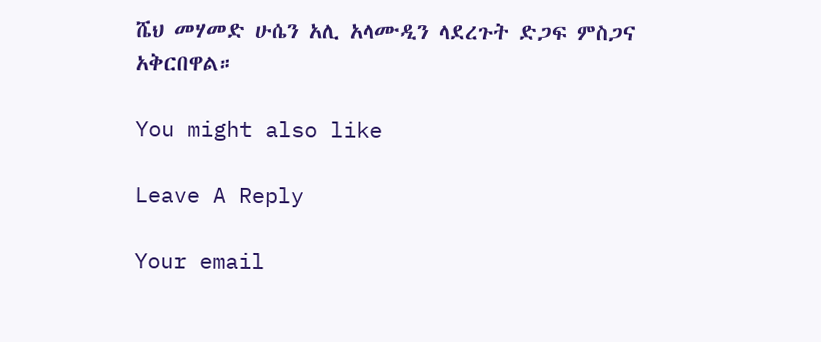ሼህ መሃመድ ሁሴን አሊ አላሙዲን ላደረጉት ድጋፍ ምስጋና አቅርበዋል።

You might also like

Leave A Reply

Your email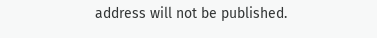address will not be published.